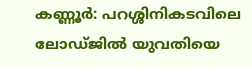കണ്ണൂർ: പറശ്ശിനികടവിലെ ലോഡ്ജിൽ യുവതിയെ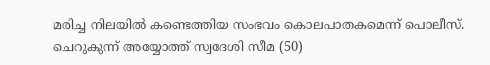മരിച്ച നിലയിൽ കണ്ടെത്തിയ സംഭവം കൊലപാതകമെന്ന് പൊലീസ്. ചെറുകുന്ന് അയ്യോത്ത് സ്വദേശി സീമ (50)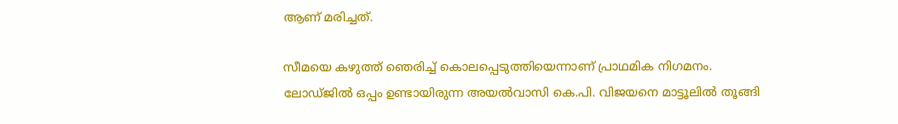ആണ് മരിച്ചത്.

സീമയെ കഴുത്ത് ഞെരിച്ച് കൊലപ്പെടുത്തിയെന്നാണ് പ്രാഥമിക നിഗമനം. ലോഡ്ജിൽ ഒപ്പം ഉണ്ടായിരുന്ന അയൽവാസി കെ.പി. വിജയനെ മാട്ടൂലിൽ തൂങ്ങി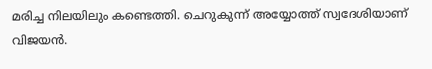മരിച്ച നിലയിലും കണ്ടെത്തി. ചെറുകുന്ന് അയ്യോത്ത് സ്വദേശിയാണ് വിജയൻ.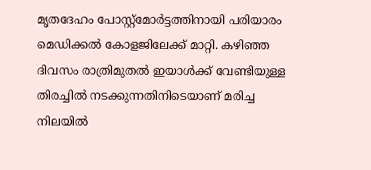മൃതദേഹം പോസ്റ്റ്മോർട്ടത്തിനായി പരിയാരം മെഡിക്കൽ കോളജിലേക്ക് മാറ്റി. കഴിഞ്ഞ ദിവസം രാത്രിമുതല്‍ ഇയാള്‍ക്ക് വേണ്ടിയുള്ള തിരച്ചില്‍ നടക്കുന്നതിനിടെയാണ് മരിച്ച നിലയില്‍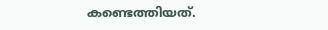കണ്ടെത്തിയത്.